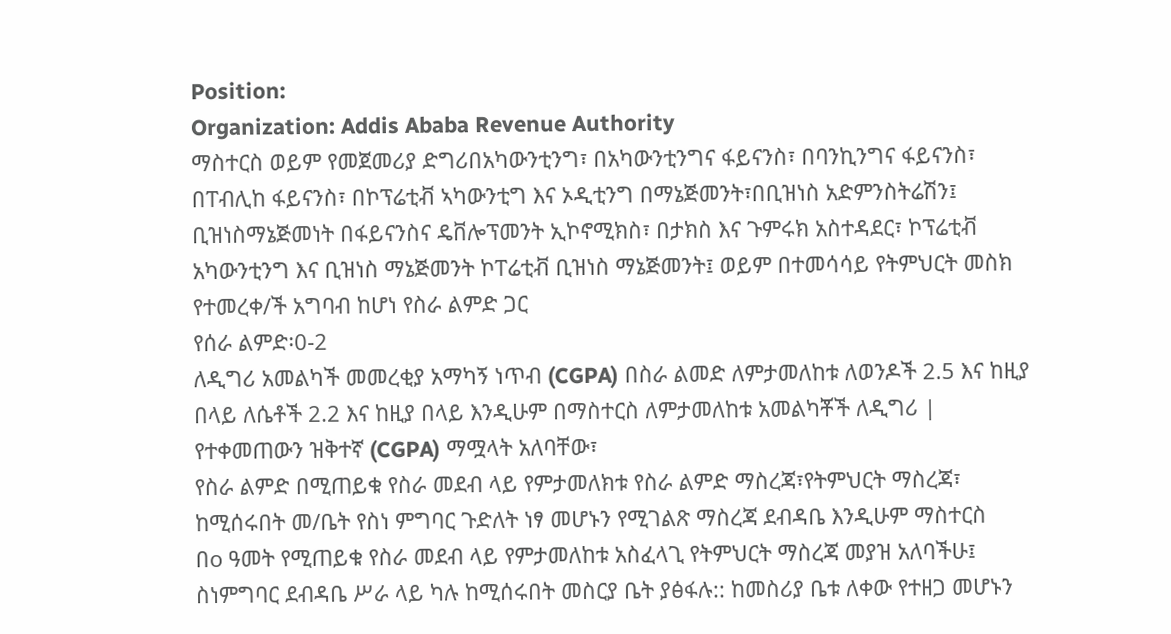Position:
Organization: Addis Ababa Revenue Authority
ማስተርስ ወይም የመጀመሪያ ድግሪበአካውንቲንግ፣ በአካውንቲንግና ፋይናንስ፣ በባንኪንግና ፋይናንስ፣ በፐብሊከ ፋይናንስ፣ በኮፕሬቲቭ ኣካውንቲግ እና ኦዲቲንግ በማኔጅመንት፣በቢዝነስ አድምንስትሬሽን፤ ቢዝነስማኔጅመነት በፋይናንስና ዴቨሎፕመንት ኢኮኖሚክስ፣ በታክስ እና ጉምሩክ አስተዳደር፣ ኮፕሬቲቭ አካውንቲንግ እና ቢዝነስ ማኔጅመንት ኮፐሬቲቭ ቢዝነስ ማኔጅመንት፤ ወይም በተመሳሳይ የትምህርት መስክ የተመረቀ/ች አግባብ ከሆነ የስራ ልምድ ጋር
የሰራ ልምድ፡0-2
ለዲግሪ አመልካች መመረቂያ አማካኝ ነጥብ (CGPA) በስራ ልመድ ለምታመለከቱ ለወንዶች 2.5 እና ከዚያ በላይ ለሴቶች 2.2 እና ከዚያ በላይ እንዲሁም በማስተርስ ለምታመለከቱ አመልካቾች ለዲግሪ |
የተቀመጠውን ዝቅተኛ (CGPA) ማሟላት አለባቸው፣
የስራ ልምድ በሚጠይቁ የስራ መደብ ላይ የምታመለክቱ የስራ ልምድ ማስረጃ፣የትምህርት ማስረጃ፣ ከሚሰሩበት መ/ቤት የስነ ምግባር ጉድለት ነፃ መሆኑን የሚገልጽ ማስረጃ ደብዳቤ እንዲሁም ማስተርስ
በo ዓመት የሚጠይቁ የስራ መደብ ላይ የምታመለከቱ አስፈላጊ የትምህርት ማስረጃ መያዝ አለባችሁ፤
ስነምግባር ደብዳቤ ሥራ ላይ ካሉ ከሚሰሩበት መስርያ ቤት ያፅፋሉ:: ከመስሪያ ቤቱ ለቀው የተዘጋ መሆኑን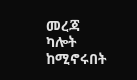መረጃ ካሎት ከሚኖሩበት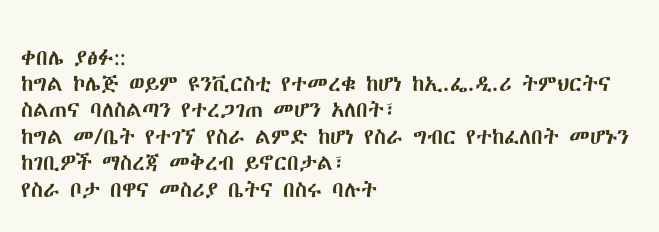ቀበሌ ያፅፉ::
ከግል ኮሌጅ ወይም ዩንቪርስቲ የተመረቁ ከሆነ ከኢ.ፌ.ዲ.ሪ ትምህርትና ስልጠና ባለስልጣን የተረጋገጠ መሆን አለበት፣
ከግል መ/ቤት የተገኘ የስራ ልምድ ከሆነ የስራ ግብር የተከፈለበት መሆኑን ከገቢዎች ማስረጃ መቅረብ ይኖርበታል፣
የስራ ቦታ በዋና መስሪያ ቤትና በስሩ ባሉት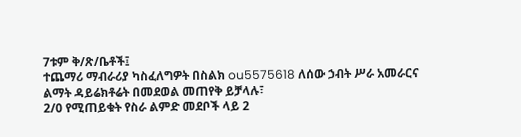7ቱም ቅ/ጽ/ቤቶች፤
ተጨማሪ ማብራሪያ ካስፈለግዎት በስልክ ou5575618 ለሰው ኃብት ሥራ አመራርና ልማት ዳይሬክቶሬት በመደወል መጠየቅ ይቻላሉ፣
2/0 የሚጠይቁት የስራ ልምድ መደቦች ላይ 2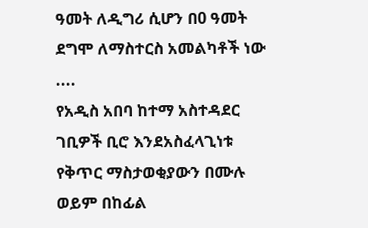ዓመት ለዲግሪ ሲሆን በ0 ዓመት ደግሞ ለማስተርስ አመልካቶች ነው ....
የአዲስ አበባ ከተማ አስተዳደር ገቢዎች ቢሮ እንደአስፈላጊነቱ የቅጥር ማስታወቂያውን በሙሉ ወይም በከፊል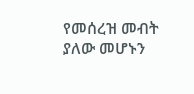የመሰረዝ መብት ያለው መሆኑን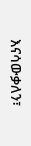እናሳውቃለን፣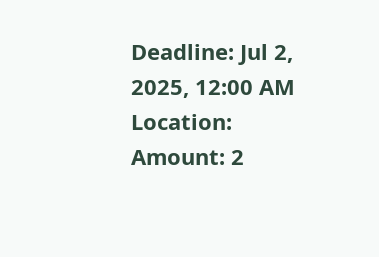Deadline: Jul 2, 2025, 12:00 AM
Location:
Amount: 2